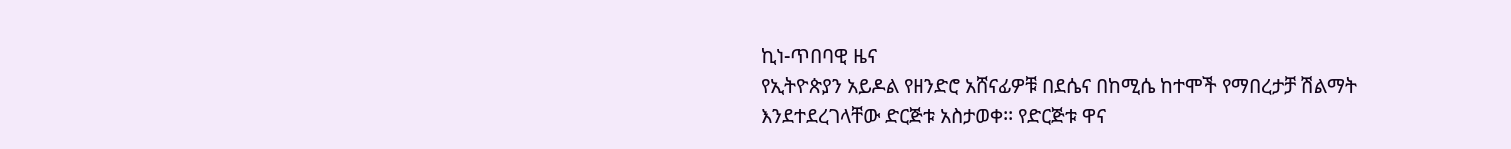ኪነ-ጥበባዊ ዜና
የኢትዮጵያን አይዶል የዘንድሮ አሸናፊዎቹ በደሴና በከሚሴ ከተሞች የማበረታቻ ሽልማት እንደተደረገላቸው ድርጅቱ አስታወቀ፡፡ የድርጅቱ ዋና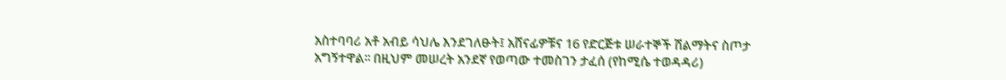አስተባባሪ አቶ አብይ ሳህሌ እንደገለፁት፤ አሸናፊዎቹና 16 የድርጅቱ ሠራተኞች ሽልማትና ስጦታ አግኝተዋል፡፡ በዚህም መሠረት አንደኛ የወጣው ተመስገን ታፈሰ (የከሚሴ ተወዳዳሪ)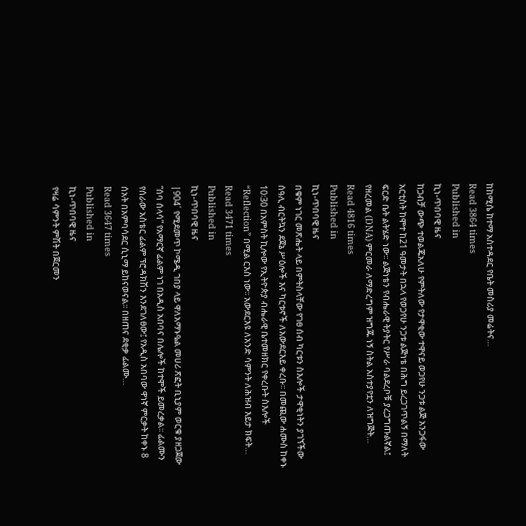ከከሚሴ ከተማ አስተዳደር የቤት መስሪያ መሬትና…
Read 3864 times
Published in
ኪነ-ጥበባዊ ዜና
ከጋብቻ ውጭ ተወልጄአለሁ የምትለው የታዋቂው ተዋናይ ወጋየሁ ንጋቱ ልጅ አንጋፋው አርቲስት ከሞተ ከ21 ዓመታት በኋላ የወጋየሁ ንጋቱ ልጅነቴ በሕግ ይረጋገጥልኝ በማለት ፍርድ ቤት ልትሄድ ነው፡፡ ልጅነቴን የብሔራዊ ትያትር የሥራ ባልደረቦቹ ያረጋግጡልኛል፤ የዘረመል (DNA) ምርመራ ለማድረግም ዝግጁ ነኝ ስትል አስተያየቷን ለዝግጅት…
Read 4816 times
Published in
ኪነ-ጥበባዊ ዜና
በቁም ነገር መጽሔት ላይ በምትስላቸው የገፀ ሰብ ካርቱን ስእሎች ታዋቂነትን ያገኘችው ሰዓሊ ብርትኳን ደጀኔ ሥዕሎች እና ካርቱኖች ለአውደርእይ ቀረቡ፡፡ በመጪው ሐሙስ ከቀኑ 10፡30 በአምስት ኪሎው የኢትዮጵያ ብሔራዊ ቤተመዘክር የቀረቡት ስእሎች “Reflection” በሚል ርእስ ነው፡፡ አውደርእዩ ለአንድ ሳምንት ለሕዝብ እይታ ክፍት…
Read 3471 times
Published in
ኪነ-ጥበባዊ ዜና
|904´ የሚደመጥ ኮሜዲ ገበያ ላይ ዋለአማኑዔል መሀሪ ጽፎት ቢኒያም ወርቁ ያዘጋጀው “ሰባ ሰላሳ” የአማርኛ ፊልም ነገ በአዲስ አበባና በሌሎች ከተሞች ይመረቃል፡፡ ፊልሙን የሰራው አስቴር ፊልም ፕሮዳክሽን እንደገለፀው፤ የአዲስ አበባው ዋነኛ ምርቃት ከቀኑ 8 ሰአት በአምባሳደር ሲኒማ ይከናወናል፡፡ በዘጠና ደቂቃ ፊልሙ…
Read 3647 times
Published in
ኪነ-ጥበባዊ ዜና
የዛሬ ሳምንት ምሽት በጀርመን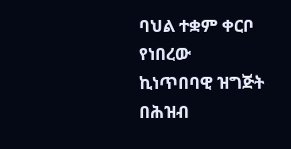ባህል ተቋም ቀርቦ የነበረው ኪነጥበባዊ ዝግጅት በሕዝብ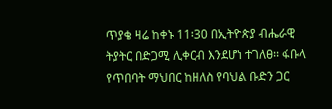ጥያቄ ዛሬ ከቀኑ 11፡30 በኢትዮጵያ ብሔራዊ ትያትር በድጋሚ ሊቀርብ እንደሆነ ተገለፀ፡፡ ፋቡላ የጥበባት ማህበር ከዘለስ የባህል ቡድን ጋር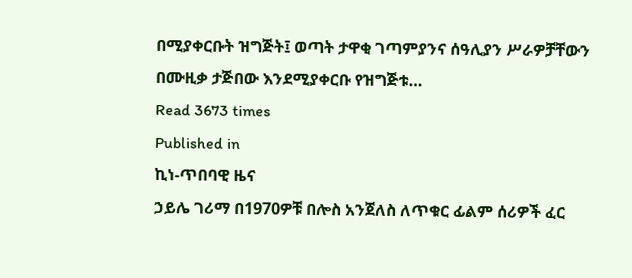በሚያቀርቡት ዝግጅት፤ ወጣት ታዋቂ ገጣምያንና ሰዓሊያን ሥራዎቻቸውን በሙዚቃ ታጅበው እንደሚያቀርቡ የዝግጅቱ…
Read 3673 times
Published in
ኪነ-ጥበባዊ ዜና
ኃይሌ ገሪማ በ1970ዎቹ በሎስ አንጀለስ ለጥቁር ፊልም ሰሪዎች ፈር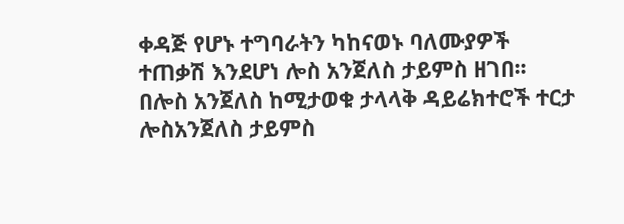ቀዳጅ የሆኑ ተግባራትን ካከናወኑ ባለሙያዎች ተጠቃሽ እንደሆነ ሎስ አንጀለስ ታይምስ ዘገበ፡፡ በሎስ አንጀለስ ከሚታወቁ ታላላቅ ዳይሬክተሮች ተርታ ሎስአንጀለስ ታይምስ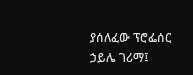ያሰለፈው ፕሮፌሰር ኃይሌ ገሪማ፤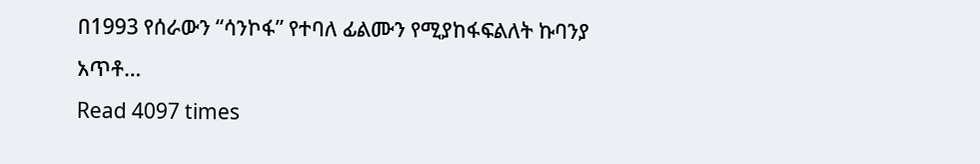በ1993 የሰራውን “ሳንኮፋ” የተባለ ፊልሙን የሚያከፋፍልለት ኩባንያ አጥቶ…
Read 4097 times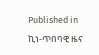Published in
ኪነ-ጥበባዊ ዜና